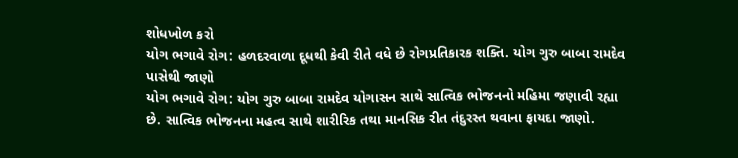શોધખોળ કરો
યોગ ભગાવે રોગ: હળદરવાળા દૂધથી કેવી રીતે વધે છે રોગપ્રતિકારક શક્તિ. યોગ ગુરુ બાબા રામદેવ પાસેથી જાણો
યોગ ભગાવે રોગ: યોગ ગુરુ બાબા રામદેવ યોગાસન સાથે સાત્વિક ભોજનનો મહિમા જણાવી રહ્યા છે. સાત્વિક ભોજનના મહત્વ સાથે શારીરિક તથા માનસિક રીત તંદુરસ્ત થવાના ફાયદા જાણો.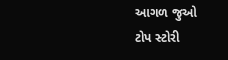આગળ જુઓ
ટોપ સ્ટોરી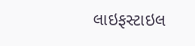લાઇફસ્ટાઇલ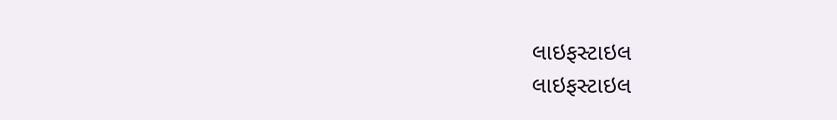લાઇફસ્ટાઇલ
લાઇફસ્ટાઇલ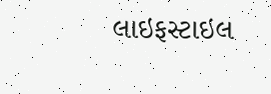લાઇફસ્ટાઇલ